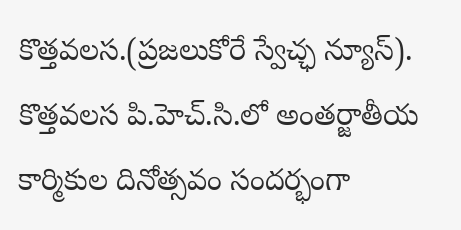కొత్తవలస.(ప్రజలుకోరే స్వేచ్ఛ న్యూస్). కొత్తవలస పి.హెచ్.సి.లో అంతర్జాతీయ కార్మికుల దినోత్సవం సందర్భంగా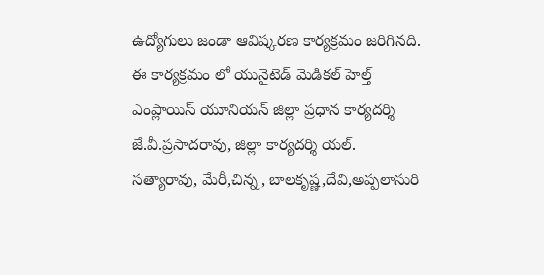ఉద్యోగులు జండా ఆవిష్కరణ కార్యక్రమం జరిగినది. ఈ కార్యక్రమం లో యునైటెడ్ మెడికల్ హెల్త్ ఎంప్లాయిస్ యూనియన్ జిల్లా ప్రధాన కార్యదర్శి జే.వీ.ప్రసాదరావు, జిల్లా కార్యదర్శి యల్. సత్యారావు, మేరీ,చిన్న, బాలకృష్ణ,దేవి,అప్పలాసురి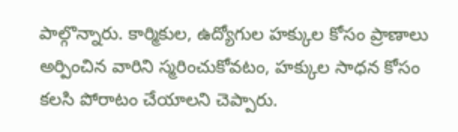పాల్గొన్నారు. కార్మికుల, ఉద్యోగుల హక్కుల కోసం ప్రాణాలు అర్పించిన వారిని స్మరించుకోవటం, హక్కుల సాధన కోసం కలసి పోరాటం చేయాలని చెప్పారు.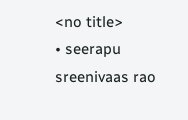<no title>
• seerapu sreenivaas rao